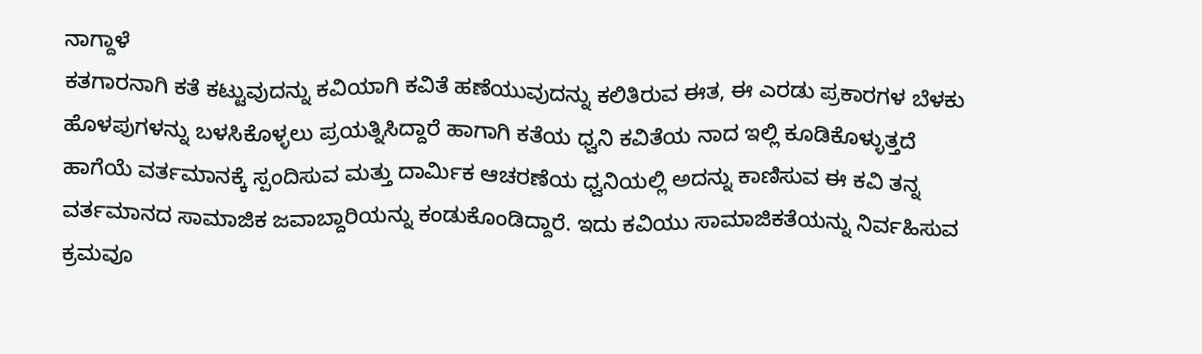ನಾಗ್ದಾಳೆ
ಕತಗಾರನಾಗಿ ಕತೆ ಕಟ್ಟುವುದನ್ನು ಕವಿಯಾಗಿ ಕವಿತೆ ಹಣೆಯುವುದನ್ನು ಕಲಿತಿರುವ ಈತ, ಈ ಎರಡು ಪ್ರಕಾರಗಳ ಬೆಳಕು ಹೊಳಪುಗಳನ್ನು ಬಳಸಿಕೊಳ್ಳಲು ಪ್ರಯತ್ನಿಸಿದ್ದಾರೆ ಹಾಗಾಗಿ ಕತೆಯ ಧ್ವನಿ ಕವಿತೆಯ ನಾದ ಇಲ್ಲಿ ಕೂಡಿಕೊಳ್ಳುತ್ತದೆ ಹಾಗೆಯೆ ವರ್ತಮಾನಕ್ಕೆ ಸ್ಪಂದಿಸುವ ಮತ್ತು ದಾರ್ಮಿಕ ಆಚರಣೆಯ ಧ್ವನಿಯಲ್ಲಿ ಅದನ್ನು ಕಾಣಿಸುವ ಈ ಕವಿ ತನ್ನ ವರ್ತಮಾನದ ಸಾಮಾಜಿಕ ಜವಾಬ್ದಾರಿಯನ್ನು ಕಂಡುಕೊಂಡಿದ್ದಾರೆ. ಇದು ಕವಿಯು ಸಾಮಾಜಿಕತೆಯನ್ನು ನಿರ್ವಹಿಸುವ ಕ್ರಮವೂ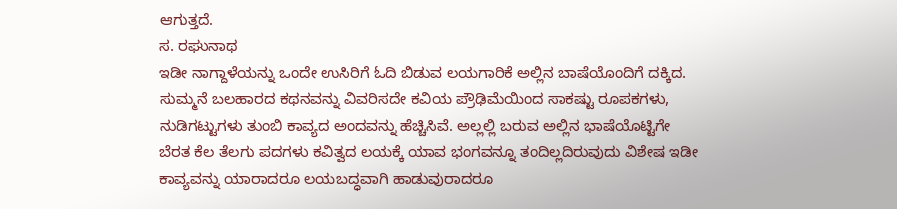ಆಗುತ್ತದೆ.
ಸ. ರಘುನಾಥ
ಇಡೀ ನಾಗ್ದಾಳೆಯನ್ನು ಒಂದೇ ಉಸಿರಿಗೆ ಓದಿ ಬಿಡುವ ಲಯಗಾರಿಕೆ ಅಲ್ಲಿನ ಬಾಷೆಯೊಂದಿಗೆ ದಕ್ಕಿದ. ಸುಮ್ಮನೆ ಬಲಹಾರದ ಕಥನವನ್ನು ವಿವರಿಸದೇ ಕವಿಯ ಪ್ರೌಢಿಮೆಯಿಂದ ಸಾಕಷ್ಟು ರೂಪಕಗಳು, ನುಡಿಗಟ್ಟುಗಳು ತುಂಬಿ ಕಾವ್ಯದ ಅಂದವನ್ನು ಹೆಚ್ಚಿಸಿವೆ. ಅಲ್ಲಲ್ಲಿ ಬರುವ ಅಲ್ಲಿನ ಭಾಷೆಯೊಟ್ಟಿಗೇ ಬೆರತ ಕೆಲ ತೆಲಗು ಪದಗಳು ಕವಿತ್ವದ ಲಯಕ್ಕೆ ಯಾವ ಭಂಗವನ್ನೂ ತಂದಿಲ್ಲದಿರುವುದು ವಿಶೇಷ ಇಡೀ ಕಾವ್ಯವನ್ನು ಯಾರಾದರೂ ಲಯಬದ್ಧವಾಗಿ ಹಾಡುವುರಾದರೂ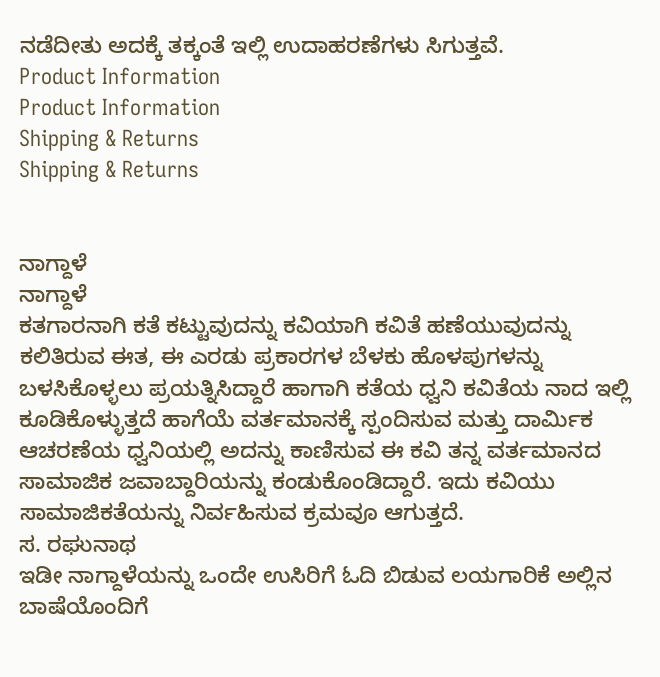ನಡೆದೀತು ಅದಕ್ಕೆ ತಕ್ಕಂತೆ ಇಲ್ಲಿ ಉದಾಹರಣೆಗಳು ಸಿಗುತ್ತವೆ.
Product Information
Product Information
Shipping & Returns
Shipping & Returns


ನಾಗ್ದಾಳೆ
ನಾಗ್ದಾಳೆ
ಕತಗಾರನಾಗಿ ಕತೆ ಕಟ್ಟುವುದನ್ನು ಕವಿಯಾಗಿ ಕವಿತೆ ಹಣೆಯುವುದನ್ನು ಕಲಿತಿರುವ ಈತ, ಈ ಎರಡು ಪ್ರಕಾರಗಳ ಬೆಳಕು ಹೊಳಪುಗಳನ್ನು ಬಳಸಿಕೊಳ್ಳಲು ಪ್ರಯತ್ನಿಸಿದ್ದಾರೆ ಹಾಗಾಗಿ ಕತೆಯ ಧ್ವನಿ ಕವಿತೆಯ ನಾದ ಇಲ್ಲಿ ಕೂಡಿಕೊಳ್ಳುತ್ತದೆ ಹಾಗೆಯೆ ವರ್ತಮಾನಕ್ಕೆ ಸ್ಪಂದಿಸುವ ಮತ್ತು ದಾರ್ಮಿಕ ಆಚರಣೆಯ ಧ್ವನಿಯಲ್ಲಿ ಅದನ್ನು ಕಾಣಿಸುವ ಈ ಕವಿ ತನ್ನ ವರ್ತಮಾನದ ಸಾಮಾಜಿಕ ಜವಾಬ್ದಾರಿಯನ್ನು ಕಂಡುಕೊಂಡಿದ್ದಾರೆ. ಇದು ಕವಿಯು ಸಾಮಾಜಿಕತೆಯನ್ನು ನಿರ್ವಹಿಸುವ ಕ್ರಮವೂ ಆಗುತ್ತದೆ.
ಸ. ರಘುನಾಥ
ಇಡೀ ನಾಗ್ದಾಳೆಯನ್ನು ಒಂದೇ ಉಸಿರಿಗೆ ಓದಿ ಬಿಡುವ ಲಯಗಾರಿಕೆ ಅಲ್ಲಿನ ಬಾಷೆಯೊಂದಿಗೆ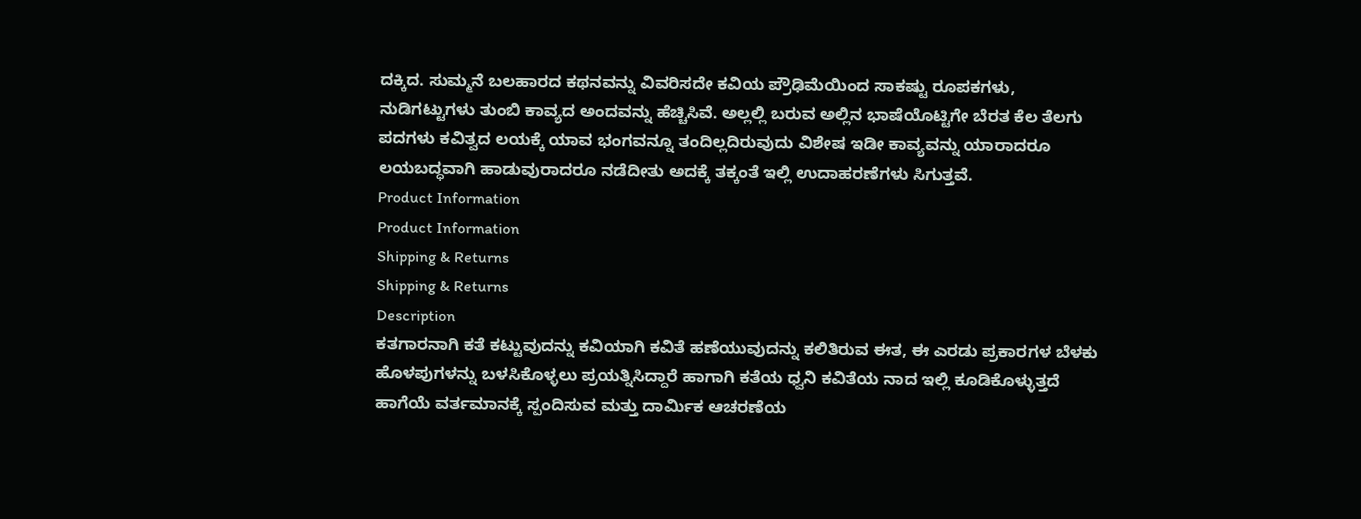ದಕ್ಕಿದ. ಸುಮ್ಮನೆ ಬಲಹಾರದ ಕಥನವನ್ನು ವಿವರಿಸದೇ ಕವಿಯ ಪ್ರೌಢಿಮೆಯಿಂದ ಸಾಕಷ್ಟು ರೂಪಕಗಳು, ನುಡಿಗಟ್ಟುಗಳು ತುಂಬಿ ಕಾವ್ಯದ ಅಂದವನ್ನು ಹೆಚ್ಚಿಸಿವೆ. ಅಲ್ಲಲ್ಲಿ ಬರುವ ಅಲ್ಲಿನ ಭಾಷೆಯೊಟ್ಟಿಗೇ ಬೆರತ ಕೆಲ ತೆಲಗು ಪದಗಳು ಕವಿತ್ವದ ಲಯಕ್ಕೆ ಯಾವ ಭಂಗವನ್ನೂ ತಂದಿಲ್ಲದಿರುವುದು ವಿಶೇಷ ಇಡೀ ಕಾವ್ಯವನ್ನು ಯಾರಾದರೂ ಲಯಬದ್ಧವಾಗಿ ಹಾಡುವುರಾದರೂ ನಡೆದೀತು ಅದಕ್ಕೆ ತಕ್ಕಂತೆ ಇಲ್ಲಿ ಉದಾಹರಣೆಗಳು ಸಿಗುತ್ತವೆ.
Product Information
Product Information
Shipping & Returns
Shipping & Returns
Description
ಕತಗಾರನಾಗಿ ಕತೆ ಕಟ್ಟುವುದನ್ನು ಕವಿಯಾಗಿ ಕವಿತೆ ಹಣೆಯುವುದನ್ನು ಕಲಿತಿರುವ ಈತ, ಈ ಎರಡು ಪ್ರಕಾರಗಳ ಬೆಳಕು ಹೊಳಪುಗಳನ್ನು ಬಳಸಿಕೊಳ್ಳಲು ಪ್ರಯತ್ನಿಸಿದ್ದಾರೆ ಹಾಗಾಗಿ ಕತೆಯ ಧ್ವನಿ ಕವಿತೆಯ ನಾದ ಇಲ್ಲಿ ಕೂಡಿಕೊಳ್ಳುತ್ತದೆ ಹಾಗೆಯೆ ವರ್ತಮಾನಕ್ಕೆ ಸ್ಪಂದಿಸುವ ಮತ್ತು ದಾರ್ಮಿಕ ಆಚರಣೆಯ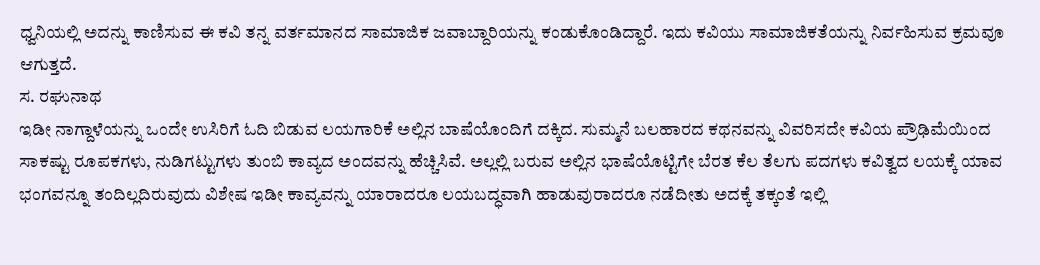ಧ್ವನಿಯಲ್ಲಿ ಅದನ್ನು ಕಾಣಿಸುವ ಈ ಕವಿ ತನ್ನ ವರ್ತಮಾನದ ಸಾಮಾಜಿಕ ಜವಾಬ್ದಾರಿಯನ್ನು ಕಂಡುಕೊಂಡಿದ್ದಾರೆ. ಇದು ಕವಿಯು ಸಾಮಾಜಿಕತೆಯನ್ನು ನಿರ್ವಹಿಸುವ ಕ್ರಮವೂ ಆಗುತ್ತದೆ.
ಸ. ರಘುನಾಥ
ಇಡೀ ನಾಗ್ದಾಳೆಯನ್ನು ಒಂದೇ ಉಸಿರಿಗೆ ಓದಿ ಬಿಡುವ ಲಯಗಾರಿಕೆ ಅಲ್ಲಿನ ಬಾಷೆಯೊಂದಿಗೆ ದಕ್ಕಿದ. ಸುಮ್ಮನೆ ಬಲಹಾರದ ಕಥನವನ್ನು ವಿವರಿಸದೇ ಕವಿಯ ಪ್ರೌಢಿಮೆಯಿಂದ ಸಾಕಷ್ಟು ರೂಪಕಗಳು, ನುಡಿಗಟ್ಟುಗಳು ತುಂಬಿ ಕಾವ್ಯದ ಅಂದವನ್ನು ಹೆಚ್ಚಿಸಿವೆ. ಅಲ್ಲಲ್ಲಿ ಬರುವ ಅಲ್ಲಿನ ಭಾಷೆಯೊಟ್ಟಿಗೇ ಬೆರತ ಕೆಲ ತೆಲಗು ಪದಗಳು ಕವಿತ್ವದ ಲಯಕ್ಕೆ ಯಾವ ಭಂಗವನ್ನೂ ತಂದಿಲ್ಲದಿರುವುದು ವಿಶೇಷ ಇಡೀ ಕಾವ್ಯವನ್ನು ಯಾರಾದರೂ ಲಯಬದ್ಧವಾಗಿ ಹಾಡುವುರಾದರೂ ನಡೆದೀತು ಅದಕ್ಕೆ ತಕ್ಕಂತೆ ಇಲ್ಲಿ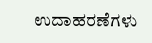ಉದಾಹರಣೆಗಳು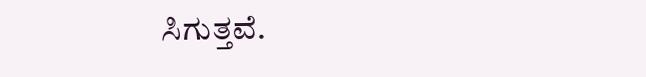ಸಿಗುತ್ತವೆ.